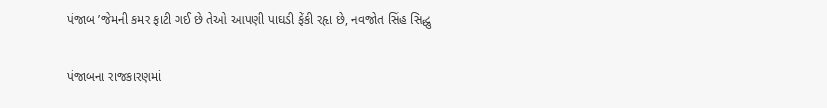પંજાબ ’જેમની કમર ફાટી ગઈ છે તેઓ આપણી પાઘડી ફેંકી રહૃા છે, નવજોત સિંહ સિદ્ધુ

પંજાબના રાજકારણમાં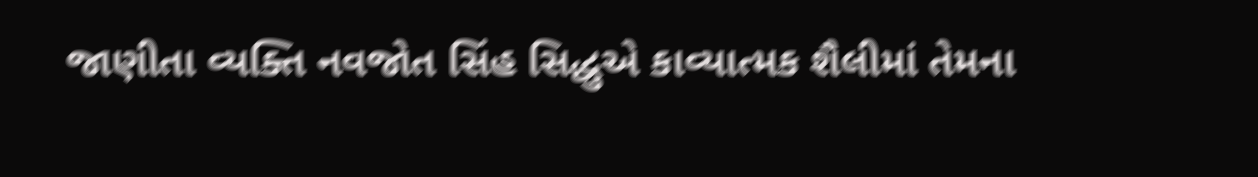જાણીતા વ્યક્તિ નવજોત સિંહ સિદ્ધુએ કાવ્યાત્મક શૈલીમાં તેમના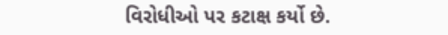વિરોધીઓ પર કટાક્ષ કર્યો છે.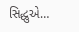સિદ્ધુએ…